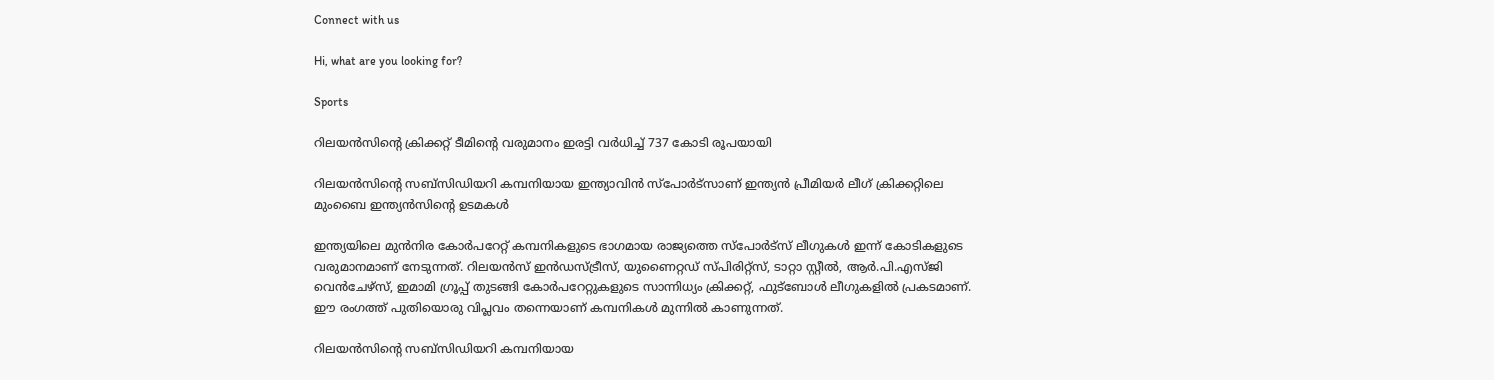Connect with us

Hi, what are you looking for?

Sports

റിലയന്‍സിന്റെ ക്രിക്കറ്റ് ടീമിന്റെ വരുമാനം ഇരട്ടി വര്‍ധിച്ച് 737 കോടി രൂപയായി

റിലയന്‍സിന്റെ സബ്സിഡിയറി കമ്പനിയായ ഇന്ത്യാവിന്‍ സ്പോര്‍ട്സാണ് ഇന്ത്യന്‍ പ്രീമിയര്‍ ലീഗ് ക്രിക്കറ്റിലെ മുംബൈ ഇന്ത്യന്‍സിന്റെ ഉടമകള്‍

ഇന്ത്യയിലെ മുന്‍നിര കോര്‍പറേറ്റ് കമ്പനികളുടെ ഭാഗമായ രാജ്യത്തെ സ്പോര്‍ട്സ് ലീഗുകള്‍ ഇന്ന് കോടികളുടെ വരുമാനമാണ് നേടുന്നത്. റിലയന്‍സ് ഇന്‍ഡസ്ട്രീസ്, യുണൈറ്റഡ് സ്പിരിറ്റ്സ്, ടാറ്റാ സ്റ്റീല്‍, ആര്‍.പി.എസ്ജി വെന്‍ചേഴ്സ്, ഇമാമി ഗ്രൂപ്പ് തുടങ്ങി കോര്‍പറേറ്റുകളുടെ സാന്നിധ്യം ക്രിക്കറ്റ്, ഫുട്ബോള്‍ ലീഗുകളില്‍ പ്രകടമാണ്. ഈ രംഗത്ത് പുതിയൊരു വിപ്ലവം തന്നെയാണ് കമ്പനികള്‍ മുന്നില്‍ കാണുന്നത്.

റിലയന്‍സിന്റെ സബ്സിഡിയറി കമ്പനിയായ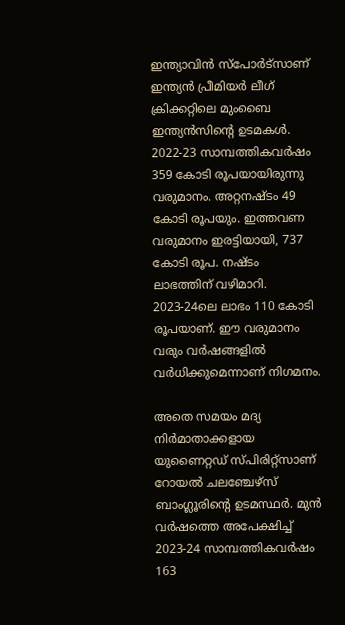ഇന്ത്യാവിന്‍ സ്പോര്‍ട്സാണ് ഇന്ത്യന്‍ പ്രീമിയര്‍ ലീഗ് ക്രിക്കറ്റിലെ മുംബൈ ഇന്ത്യന്‍സിന്റെ ഉടമകള്‍. 2022-23 സാമ്പത്തികവര്‍ഷം 359 കോടി രൂപയായിരുന്നു വരുമാനം. അറ്റനഷ്ടം 49 കോടി രൂപയും. ഇത്തവണ വരുമാനം ഇരട്ടിയായി, 737 കോടി രൂപ. നഷ്ടം ലാഭത്തിന് വഴിമാറി. 2023-24ലെ ലാഭം 110 കോടി രൂപയാണ്. ഈ വരുമാനം വരും വര്‍ഷങ്ങളില്‍ വര്‍ധിക്കുമെന്നാണ് നിഗമനം.

അതെ സമയം മദ്യ നിര്‍മാതാക്കളായ യുണൈറ്റഡ് സ്പിരിറ്റ്സാണ് റോയല്‍ ചലഞ്ചേഴ്സ് ബാംഗ്ലൂരിന്റെ ഉടമസ്ഥര്‍. മുന്‍ വര്‍ഷത്തെ അപേക്ഷിച്ച് 2023-24 സാമ്പത്തികവര്‍ഷം 163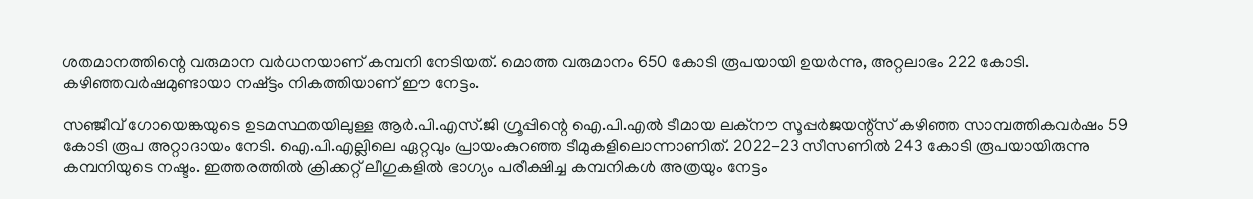ശതമാനത്തിന്റെ വരുമാന വര്‍ധനയാണ് കമ്പനി നേടിയത്. മൊത്ത വരുമാനം 650 കോടി രൂപയായി ഉയര്‍ന്നു, അറ്റലാഭം 222 കോടി. കഴിഞ്ഞവര്‍ഷമുണ്ടായാ നഷ്ട്ടം നികത്തിയാണ് ഈ നേട്ടം.

സഞ്ജീവ് ഗോയെങ്കയുടെ ഉടമസ്ഥതയിലുള്ള ആര്‍.പി.എസ്.ജി ഗ്രൂപ്പിന്റെ ഐ.പി.എല്‍ ടീമായ ലക്നൗ സൂപ്പര്‍ജയന്റ്സ് കഴിഞ്ഞ സാമ്പത്തികവര്‍ഷം 59 കോടി രൂപ അറ്റാദായം നേടി. ഐ.പി.എല്ലിലെ ഏറ്റവും പ്രായംകുറഞ്ഞ ടീമുകളിലൊന്നാണിത്. 2022-23 സീസണില്‍ 243 കോടി രൂപയായിരുന്നു കമ്പനിയുടെ നഷ്ടം. ഇത്തരത്തില്‍ ക്രിക്കറ്റ് ലീഗുകളില്‍ ഭാഗ്യം പരീക്ഷിച്ച കമ്പനികള്‍ അത്രയും നേട്ടം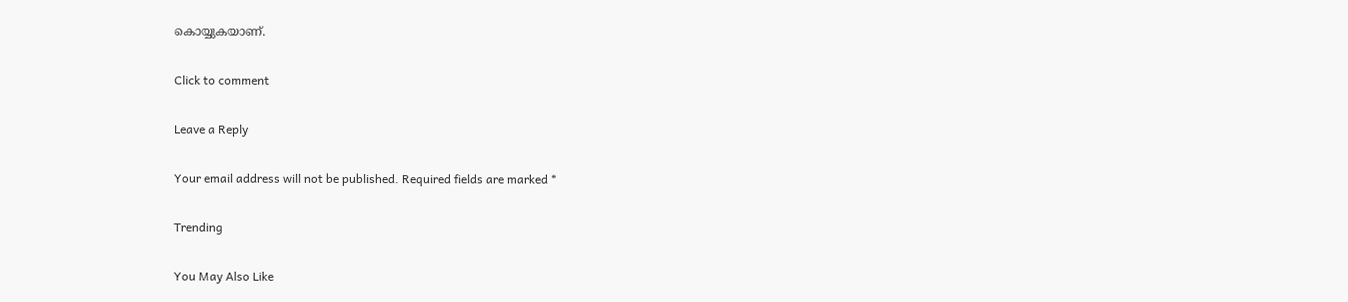കൊയ്യുകയാണ്.

Click to comment

Leave a Reply

Your email address will not be published. Required fields are marked *

Trending

You May Also Like